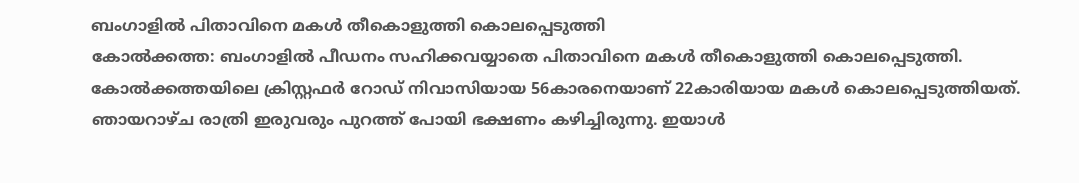ബംഗാളിൽ പിതാവിനെ മകൾ തീകൊളുത്തി കൊലപ്പെടുത്തി
കോൽക്കത്ത: ബംഗാളിൽ പീഡനം സഹിക്കവയ്യാതെ പിതാവിനെ മകൾ തീകൊളുത്തി കൊലപ്പെടുത്തി. കോൽക്കത്തയിലെ ക്രിസ്റ്റഫർ റോഡ് നിവാസിയായ 56കാരനെയാണ് 22കാരിയായ മകൾ കൊലപ്പെടുത്തിയത്. ഞായറാഴ്ച രാത്രി ഇരുവരും പുറത്ത് പോയി ഭക്ഷണം കഴിച്ചിരുന്നു. ഇയാൾ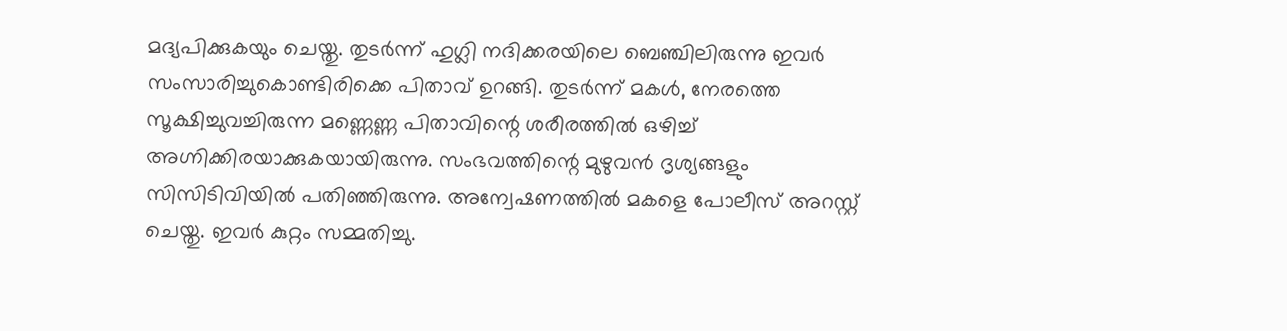മദ്യപിക്കുകയും ചെയ്തു. തുടർന്ന് ഹുഗ്ലി നദിക്കരയിലെ ബെഞ്ചിലിരുന്നു ഇവർ സംസാരിച്ചുകൊണ്ടിരിക്കെ പിതാവ് ഉറങ്ങി. തുടർന്ന് മകൾ, നേരത്തെ സൂക്ഷിച്ചുവച്ചിരുന്ന മണ്ണെണ്ണ പിതാവിന്റെ ശരീരത്തിൽ ഒഴിച്ച് അഗ്നിക്കിരയാക്കുകയായിരുന്നു. സംഭവത്തിന്റെ മുഴുവൻ ദൃശ്യങ്ങളും സിസിടിവിയിൽ പതിഞ്ഞിരുന്നു. അന്വേഷണത്തിൽ മകളെ പോലീസ് അറസ്റ്റ് ചെയ്തു. ഇവർ കുറ്റം സമ്മതിച്ചു.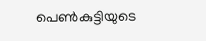പെൺകുട്ടിയുടെ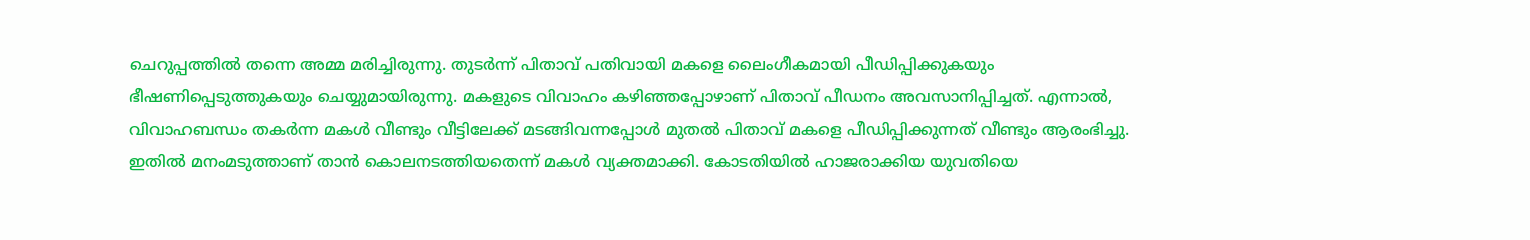ചെറുപ്പത്തിൽ തന്നെ അമ്മ മരിച്ചിരുന്നു. തുടർന്ന് പിതാവ് പതിവായി മകളെ ലൈംഗീകമായി പീഡിപ്പിക്കുകയും ഭീഷണിപ്പെടുത്തുകയും ചെയ്യുമായിരുന്നു. മകളുടെ വിവാഹം കഴിഞ്ഞപ്പോഴാണ് പിതാവ് പീഡനം അവസാനിപ്പിച്ചത്. എന്നാൽ, വിവാഹബന്ധം തകർന്ന മകൾ വീണ്ടും വീട്ടിലേക്ക് മടങ്ങിവന്നപ്പോൾ മുതൽ പിതാവ് മകളെ പീഡിപ്പിക്കുന്നത് വീണ്ടും ആരംഭിച്ചു. ഇതിൽ മനംമടുത്താണ് താൻ കൊലനടത്തിയതെന്ന് മകൾ വ്യക്തമാക്കി. കോടതിയിൽ ഹാജരാക്കിയ യുവതിയെ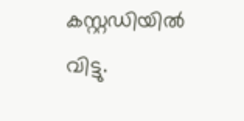കസ്റ്റഡിയിൽ വിട്ടു.